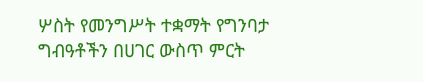ሦስት የመንግሥት ተቋማት የግንባታ ግብዓቶችን በሀገር ውስጥ ምርት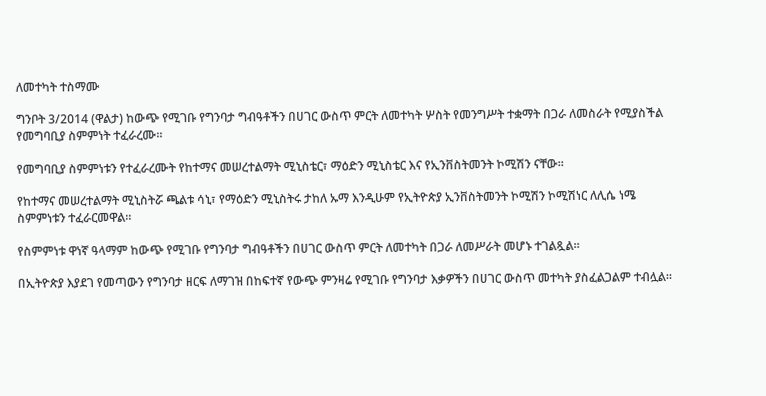ለመተካት ተስማሙ

ግንቦት 3/2014 (ዋልታ) ከውጭ የሚገቡ የግንባታ ግብዓቶችን በሀገር ውስጥ ምርት ለመተካት ሦስት የመንግሥት ተቋማት በጋራ ለመስራት የሚያስችል የመግባቢያ ስምምነት ተፈራረሙ።

የመግባቢያ ስምምነቱን የተፈራረሙት የከተማና መሠረተልማት ሚኒስቴር፣ ማዕድን ሚኒስቴር እና የኢንቨስትመንት ኮሚሽን ናቸው።

የከተማና መሠረተልማት ሚኒስትሯ ጫልቱ ሳኒ፣ የማዕድን ሚኒስትሩ ታከለ ኡማ እንዲሁም የኢትዮጵያ ኢንቨስትመንት ኮሚሽን ኮሚሽነር ለሊሴ ነሜ ስምምነቱን ተፈራርመዋል።

የስምምነቱ ዋነኛ ዓላማም ከውጭ የሚገቡ የግንባታ ግብዓቶችን በሀገር ውስጥ ምርት ለመተካት በጋራ ለመሥራት መሆኑ ተገልጿል።

በኢትዮጵያ እያደገ የመጣውን የግንባታ ዘርፍ ለማገዝ በከፍተኛ የውጭ ምንዛሬ የሚገቡ የግንባታ እቃዎችን በሀገር ውስጥ መተካት ያስፈልጋልም ተብሏል።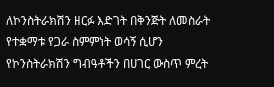ለኮንስትራክሽን ዘርፉ እድገት በቅንጅት ለመስራት የተቋማቱ የጋራ ስምምነት ወሳኝ ሲሆን የኮንስትራክሽን ግብዓቶችን በሀገር ውስጥ ምረት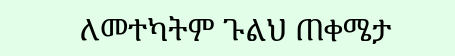ለመተካትም ጉልህ ጠቀሜታ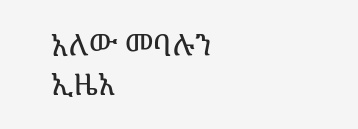አለው መባሉን ኢዜአ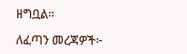ዘግቧል።

ለፈጣን መረጃዎች፦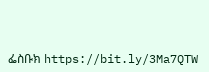ፌስቡክ https://bit.ly/3Ma7QTW